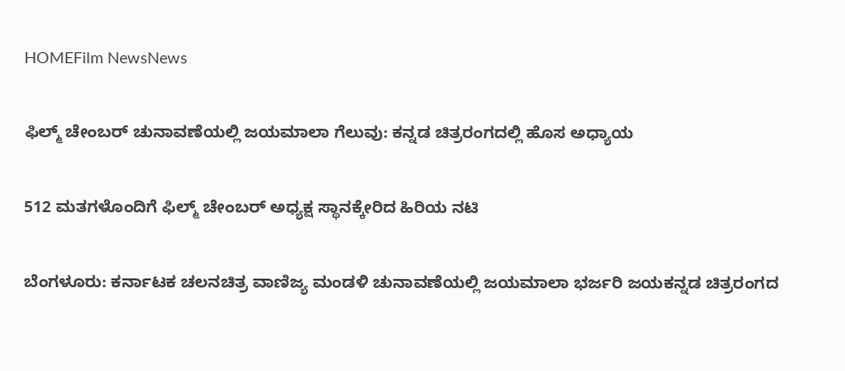HOMEFilm NewsNews

ಫಿಲ್ಮ್ ಚೇಂಬರ್ ಚುನಾವಣೆಯಲ್ಲಿ ಜಯಮಾಲಾ ಗೆಲುವು: ಕನ್ನಡ ಚಿತ್ರರಂಗದಲ್ಲಿ ಹೊಸ ಅಧ್ಯಾಯ

512 ಮತಗಳೊಂದಿಗೆ ಫಿಲ್ಮ್ ಚೇಂಬರ್ ಅಧ್ಯಕ್ಷ ಸ್ಥಾನಕ್ಕೇರಿದ ಹಿರಿಯ ನಟಿ

ಬೆಂಗಳೂರು: ಕರ್ನಾಟಕ ಚಲನಚಿತ್ರ ವಾಣಿಜ್ಯ ಮಂಡಳಿ ಚುನಾವಣೆಯಲ್ಲಿ ಜಯಮಾಲಾ ಭರ್ಜರಿ ಜಯಕನ್ನಡ ಚಿತ್ರರಂಗದ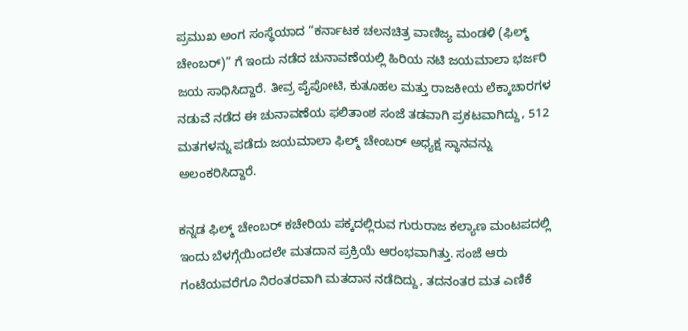ಪ್ರಮುಖ ಅಂಗ ಸಂಸ್ಥೆಯಾದ “ಕರ್ನಾಟಕ ಚಲನಚಿತ್ರ ವಾಣಿಜ್ಯ ಮಂಡಳಿ (ಫಿಲ್ಮ್ ಚೇಂಬರ್)” ಗೆ ಇಂದು ನಡೆದ ಚುನಾವಣೆಯಲ್ಲಿ ಹಿರಿಯ ನಟಿ ಜಯಮಾಲಾ ಭರ್ಜರಿ ಜಯ ಸಾಧಿಸಿದ್ದಾರೆ. ತೀವ್ರ ಪೈಪೋಟಿ, ಕುತೂಹಲ ಮತ್ತು ರಾಜಕೀಯ ಲೆಕ್ಕಾಚಾರಗಳ ನಡುವೆ ನಡೆದ ಈ ಚುನಾವಣೆಯ ಫಲಿತಾಂಶ ಸಂಜೆ ತಡವಾಗಿ ಪ್ರಕಟವಾಗಿದ್ದು, 512 ಮತಗಳನ್ನು ಪಡೆದು ಜಯಮಾಲಾ ಫಿಲ್ಮ್ ಚೇಂಬರ್ ಅಧ್ಯಕ್ಷ ಸ್ಥಾನವನ್ನು ಅಲಂಕರಿಸಿದ್ದಾರೆ.

ಕನ್ನಡ ಫಿಲ್ಮ್ ಚೇಂಬರ್ ಕಚೇರಿಯ ಪಕ್ಕದಲ್ಲಿರುವ ಗುರುರಾಜ ಕಲ್ಯಾಣ ಮಂಟಪದಲ್ಲಿ ಇಂದು ಬೆಳಗ್ಗೆಯಿಂದಲೇ ಮತದಾನ ಪ್ರಕ್ರಿಯೆ ಆರಂಭವಾಗಿತ್ತು. ಸಂಜೆ ಆರು ಗಂಟೆಯವರೆಗೂ ನಿರಂತರವಾಗಿ ಮತದಾನ ನಡೆದಿದ್ದು, ತದನಂತರ ಮತ ಎಣಿಕೆ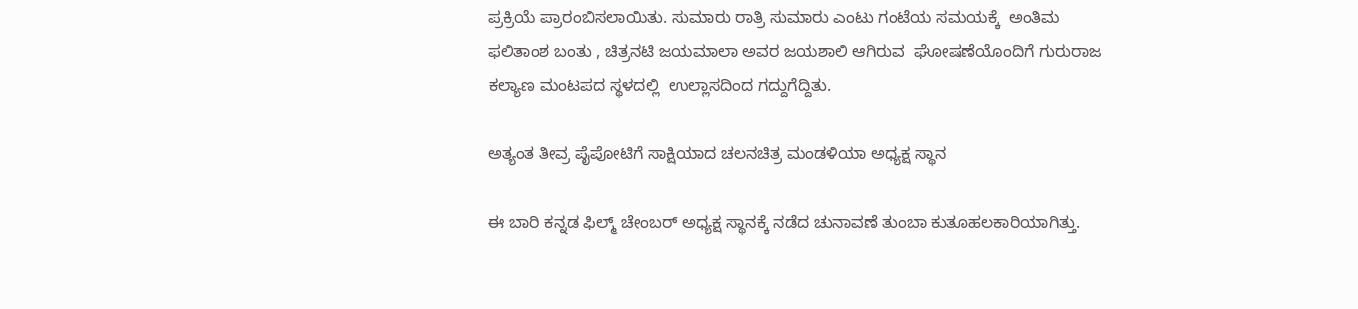ಪ್ರಕ್ರಿಯೆ ಪ್ರಾರಂಬಿಸಲಾಯಿತು. ಸುಮಾರು ರಾತ್ರಿ ಸುಮಾರು ಎಂಟು ಗಂಟೆಯ ಸಮಯಕ್ಕೆ  ಅಂತಿಮ ಫಲಿತಾಂಶ ಬಂತು , ಚಿತ್ರನಟಿ ಜಯಮಾಲಾ ಅವರ ಜಯಶಾಲಿ ಆಗಿರುವ  ಘೋಷಣೆಯೊಂದಿಗೆ ಗುರುರಾಜ ಕಲ್ಯಾಣ ಮಂಟಪದ ಸ್ಥಳದಲ್ಲಿ  ಉಲ್ಲಾಸದಿಂದ ಗದ್ದುಗೆದ್ದಿತು.

ಅತ್ಯಂತ ತೀವ್ರ ಪೈಪೋಟಿಗೆ ಸಾಕ್ಷಿಯಾದ ಚಲನಚಿತ್ರ ಮಂಡಳಿಯಾ ಅಧ್ಯಕ್ಷ ಸ್ಥಾನ

ಈ ಬಾರಿ ಕನ್ನಡ ಫಿಲ್ಮ್ ಚೇಂಬರ್ ಅಧ್ಯಕ್ಷ ಸ್ಥಾನಕ್ಕೆ ನಡೆದ ಚುನಾವಣೆ ತುಂಬಾ ಕುತೂಹಲಕಾರಿಯಾಗಿತ್ತು.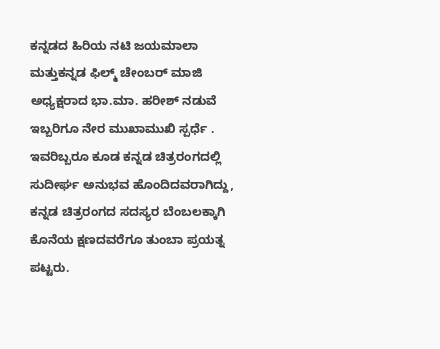ಕನ್ನಡದ ಹಿರಿಯ ನಟಿ ಜಯಮಾಲಾ ಮತ್ತುಕನ್ನಡ ಫಿಲ್ಮ್ ಚೇಂಬರ್ ಮಾಜಿ ಅಧ್ಯಕ್ಷರಾದ ಭಾ.ಮಾ. ಹರೀಶ್ ನಡುವೆ ಇಬ್ಬರಿಗೂ ನೇರ ಮುಖಾಮುಖಿ ಸ್ಪರ್ಧೆ . ಇವರಿಬ್ಬರೂ ಕೂಡ ಕನ್ನಡ ಚಿತ್ರರಂಗದಲ್ಲಿ ಸುದೀರ್ಘ ಅನುಭವ ಹೊಂದಿದವರಾಗಿದ್ದು, ಕನ್ನಡ ಚಿತ್ರರಂಗದ ಸದಸ್ಯರ ಬೆಂಬಲಕ್ಕಾಗಿ ಕೊನೆಯ ಕ್ಷಣದವರೆಗೂ ತುಂಬಾ ಪ್ರಯತ್ನ ಪಟ್ಟರು.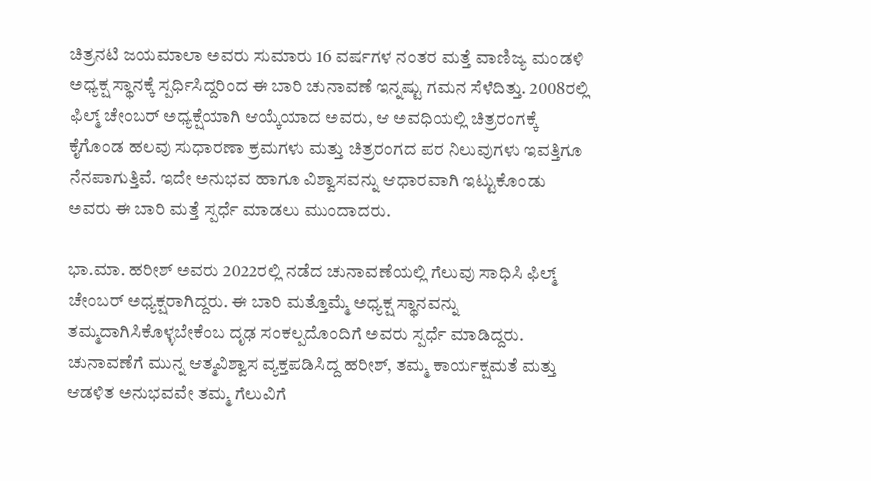ಚಿತ್ರನಟಿ ಜಯಮಾಲಾ ಅವರು ಸುಮಾರು 16 ವರ್ಷಗಳ ನಂತರ ಮತ್ತೆ ವಾಣಿಜ್ಯ ಮಂಡಳಿ  ಅಧ್ಯಕ್ಷ ಸ್ಥಾನಕ್ಕೆ ಸ್ಪರ್ಧಿಸಿದ್ದರಿಂದ ಈ ಬಾರಿ ಚುನಾವಣೆ ಇನ್ನಷ್ಟು ಗಮನ ಸೆಳೆದಿತ್ತು. 2008ರಲ್ಲಿ ಫಿಲ್ಮ್ ಚೇಂಬರ್ ಅಧ್ಯಕ್ಷೆಯಾಗಿ ಆಯ್ಕೆಯಾದ ಅವರು, ಆ ಅವಧಿಯಲ್ಲಿ ಚಿತ್ರರಂಗಕ್ಕೆ ಕೈಗೊಂಡ ಹಲವು ಸುಧಾರಣಾ ಕ್ರಮಗಳು ಮತ್ತು ಚಿತ್ರರಂಗದ ಪರ ನಿಲುವುಗಳು ಇವತ್ತಿಗೂ ನೆನಪಾಗುತ್ತಿವೆ. ಇದೇ ಅನುಭವ ಹಾಗೂ ವಿಶ್ವಾಸವನ್ನು ಆಧಾರವಾಗಿ ಇಟ್ಟುಕೊಂಡು ಅವರು ಈ ಬಾರಿ ಮತ್ತೆ ಸ್ಪರ್ಧೆ ಮಾಡಲು ಮುಂದಾದರು.

ಭಾ.ಮಾ. ಹರೀಶ್ ಅವರು 2022ರಲ್ಲಿ ನಡೆದ ಚುನಾವಣೆಯಲ್ಲಿ ಗೆಲುವು ಸಾಧಿಸಿ ಫಿಲ್ಮ್ ಚೇಂಬರ್ ಅಧ್ಯಕ್ಷರಾಗಿದ್ದರು. ಈ ಬಾರಿ ಮತ್ತೊಮ್ಮೆ ಅಧ್ಯಕ್ಷ ಸ್ಥಾನವನ್ನು ತಮ್ಮದಾಗಿಸಿಕೊಳ್ಳಬೇಕೆಂಬ ದೃಢ ಸಂಕಲ್ಪದೊಂದಿಗೆ ಅವರು ಸ್ಪರ್ಧೆ ಮಾಡಿದ್ದರು. ಚುನಾವಣೆಗೆ ಮುನ್ನ ಆತ್ಮವಿಶ್ವಾಸ ವ್ಯಕ್ತಪಡಿಸಿದ್ದ ಹರೀಶ್, ತಮ್ಮ ಕಾರ್ಯಕ್ಷಮತೆ ಮತ್ತು ಆಡಳಿತ ಅನುಭವವೇ ತಮ್ಮ ಗೆಲುವಿಗೆ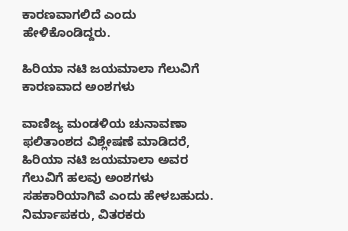ಕಾರಣವಾಗಲಿದೆ ಎಂದು ಹೇಳಿಕೊಂಡಿದ್ದರು.

ಹಿರಿಯಾ ನಟಿ ಜಯಮಾಲಾ ಗೆಲುವಿಗೆ ಕಾರಣವಾದ ಅಂಶಗಳು

ವಾಣಿಜ್ಯ ಮಂಡಳಿಯ ಚುನಾವಣಾ ಫಲಿತಾಂಶದ ವಿಶ್ಲೇಷಣೆ ಮಾಡಿದರೆ, ಹಿರಿಯಾ ನಟಿ ಜಯಮಾಲಾ ಅವರ ಗೆಲುವಿಗೆ ಹಲವು ಅಂಶಗಳು ಸಹಕಾರಿಯಾಗಿವೆ ಎಂದು ಹೇಳಬಹುದು. ನಿರ್ಮಾಪಕರು, ವಿತರಕರು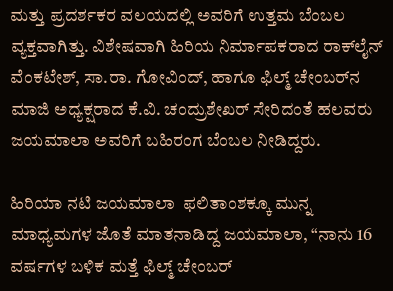ಮತ್ತು ಪ್ರದರ್ಶಕರ ವಲಯದಲ್ಲಿ ಅವರಿಗೆ ಉತ್ತಮ ಬೆಂಬಲ ವ್ಯಕ್ತವಾಗಿತ್ತು. ವಿಶೇಷವಾಗಿ ಹಿರಿಯ ನಿರ್ಮಾಪಕರಾದ ರಾಕ್‌ಲೈನ್ ವೆಂಕಟೇಶ್, ಸಾ.ರಾ. ಗೋವಿಂದ್, ಹಾಗೂ ಫಿಲ್ಮ್ ಚೇಂಬರ್‌ನ ಮಾಜಿ ಅಧ್ಯಕ್ಷರಾದ ಕೆ.ವಿ. ಚಂದ್ರುಶೇಖರ್ ಸೇರಿದಂತೆ ಹಲವರು ಜಯಮಾಲಾ ಅವರಿಗೆ ಬಹಿರಂಗ ಬೆಂಬಲ ನೀಡಿದ್ದರು.

ಹಿರಿಯಾ ನಟಿ ಜಯಮಾಲಾ  ಫಲಿತಾಂಶಕ್ಕೂ ಮುನ್ನ ಮಾಧ್ಯಮಗಳ ಜೊತೆ ಮಾತನಾಡಿದ್ದ ಜಯಮಾಲಾ, “ನಾನು 16 ವರ್ಷಗಳ ಬಳಿಕ ಮತ್ತೆ ಫಿಲ್ಮ್ ಚೇಂಬರ್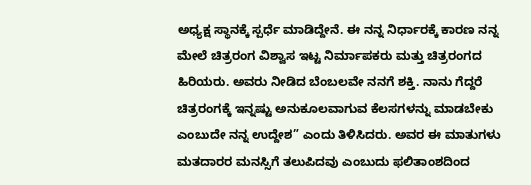ಅಧ್ಯಕ್ಷ ಸ್ಥಾನಕ್ಕೆ ಸ್ಪರ್ಧೆ ಮಾಡಿದ್ದೇನೆ. ಈ ನನ್ನ ನಿರ್ಧಾರಕ್ಕೆ ಕಾರಣ ನನ್ನ ಮೇಲೆ ಚಿತ್ರರಂಗ ವಿಶ್ವಾಸ ಇಟ್ಟ ನಿರ್ಮಾಪಕರು ಮತ್ತು ಚಿತ್ರರಂಗದ ಹಿರಿಯರು. ಅವರು ನೀಡಿದ ಬೆಂಬಲವೇ ನನಗೆ ಶಕ್ತಿ. ನಾನು ಗೆದ್ದರೆ ಚಿತ್ರರಂಗಕ್ಕೆ ಇನ್ನಷ್ಟು ಅನುಕೂಲವಾಗುವ ಕೆಲಸಗಳನ್ನು ಮಾಡಬೇಕು ಎಂಬುದೇ ನನ್ನ ಉದ್ದೇಶ” ಎಂದು ತಿಳಿಸಿದರು. ಅವರ ಈ ಮಾತುಗಳು ಮತದಾರರ ಮನಸ್ಸಿಗೆ ತಲುಪಿದವು ಎಂಬುದು ಫಲಿತಾಂಶದಿಂದ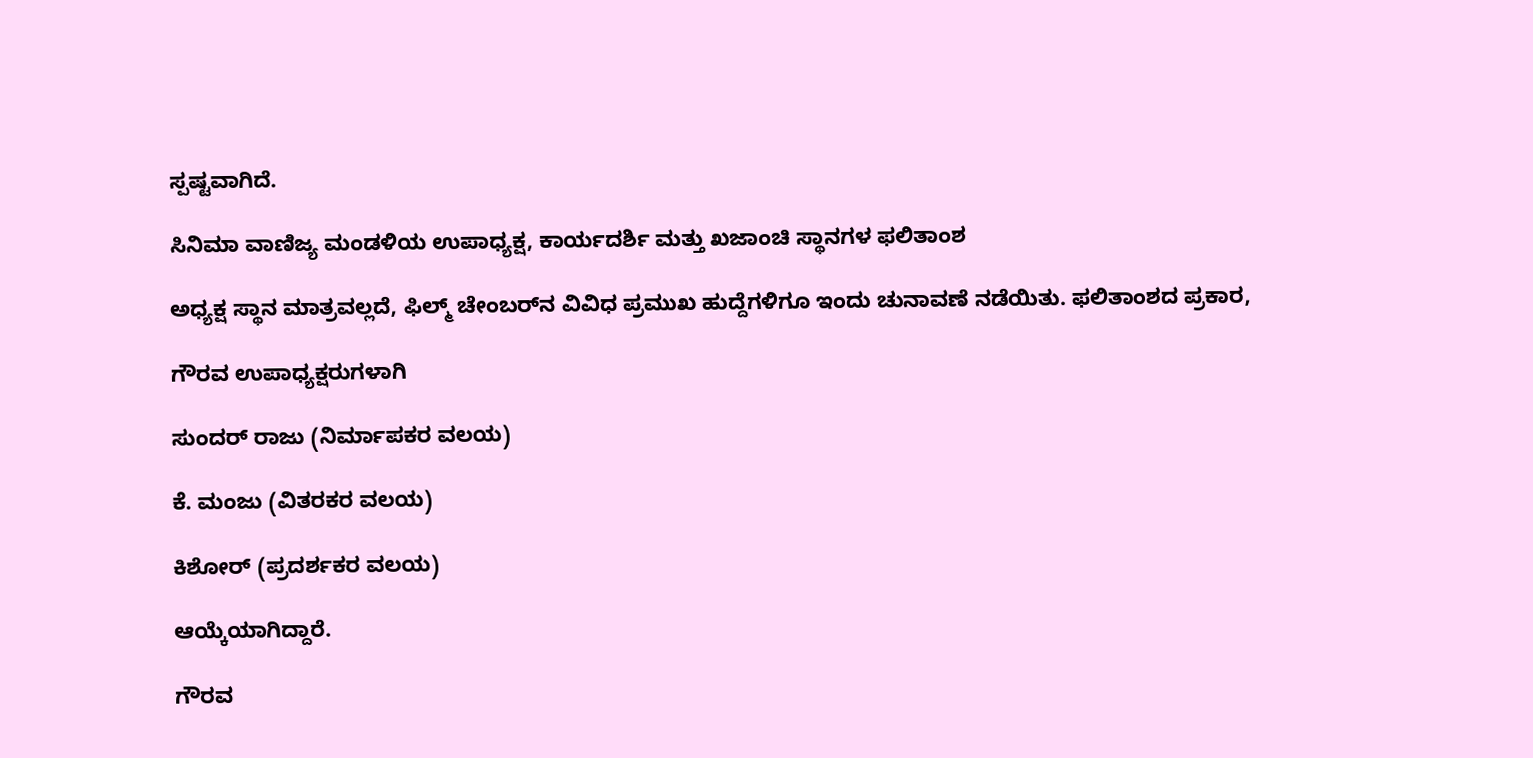ಸ್ಪಷ್ಟವಾಗಿದೆ.

ಸಿನಿಮಾ ವಾಣಿಜ್ಯ ಮಂಡಳಿಯ ಉಪಾಧ್ಯಕ್ಷ, ಕಾರ್ಯದರ್ಶಿ ಮತ್ತು ಖಜಾಂಚಿ ಸ್ಥಾನಗಳ ಫಲಿತಾಂಶ

ಅಧ್ಯಕ್ಷ ಸ್ಥಾನ ಮಾತ್ರವಲ್ಲದೆ, ಫಿಲ್ಮ್ ಚೇಂಬರ್‌ನ ವಿವಿಧ ಪ್ರಮುಖ ಹುದ್ದೆಗಳಿಗೂ ಇಂದು ಚುನಾವಣೆ ನಡೆಯಿತು. ಫಲಿತಾಂಶದ ಪ್ರಕಾರ,

ಗೌರವ ಉಪಾಧ್ಯಕ್ಷರುಗಳಾಗಿ

ಸುಂದರ್ ರಾಜು (ನಿರ್ಮಾಪಕರ ವಲಯ)

ಕೆ. ಮಂಜು (ವಿತರಕರ ವಲಯ)

ಕಿಶೋರ್ (ಪ್ರದರ್ಶಕರ ವಲಯ)

ಆಯ್ಕೆಯಾಗಿದ್ದಾರೆ.

ಗೌರವ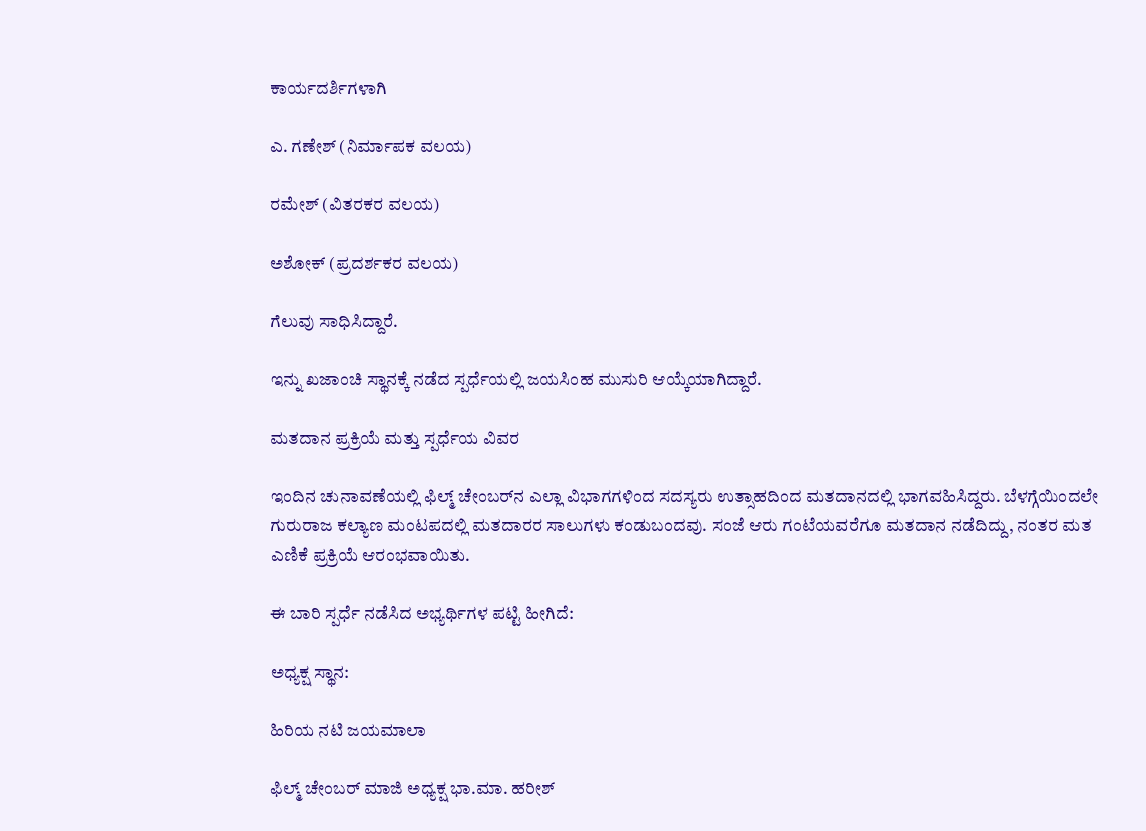ಕಾರ್ಯದರ್ಶಿಗಳಾಗಿ

ಎ. ಗಣೇಶ್ (ನಿರ್ಮಾಪಕ ವಲಯ)

ರಮೇಶ್ (ವಿತರಕರ ವಲಯ)

ಅಶೋಕ್ (ಪ್ರದರ್ಶಕರ ವಲಯ)

ಗೆಲುವು ಸಾಧಿಸಿದ್ದಾರೆ.

ಇನ್ನು ಖಜಾಂಚಿ ಸ್ಥಾನಕ್ಕೆ ನಡೆದ ಸ್ಪರ್ಧೆಯಲ್ಲಿ ಜಯಸಿಂಹ ಮುಸುರಿ ಆಯ್ಕೆಯಾಗಿದ್ದಾರೆ.

ಮತದಾನ ಪ್ರಕ್ರಿಯೆ ಮತ್ತು ಸ್ಪರ್ಧೆಯ ವಿವರ

ಇಂದಿನ ಚುನಾವಣೆಯಲ್ಲಿ ಫಿಲ್ಮ್ ಚೇಂಬರ್‌ನ ಎಲ್ಲಾ ವಿಭಾಗಗಳಿಂದ ಸದಸ್ಯರು ಉತ್ಸಾಹದಿಂದ ಮತದಾನದಲ್ಲಿ ಭಾಗವಹಿಸಿದ್ದರು. ಬೆಳಗ್ಗೆಯಿಂದಲೇ ಗುರುರಾಜ ಕಲ್ಯಾಣ ಮಂಟಪದಲ್ಲಿ ಮತದಾರರ ಸಾಲುಗಳು ಕಂಡುಬಂದವು. ಸಂಜೆ ಆರು ಗಂಟೆಯವರೆಗೂ ಮತದಾನ ನಡೆದಿದ್ದು, ನಂತರ ಮತ ಎಣಿಕೆ ಪ್ರಕ್ರಿಯೆ ಆರಂಭವಾಯಿತು.

ಈ ಬಾರಿ ಸ್ಪರ್ಧೆ ನಡೆಸಿದ ಅಭ್ಯರ್ಥಿಗಳ ಪಟ್ಟಿ ಹೀಗಿದೆ:

ಅಧ್ಯಕ್ಷ ಸ್ಥಾನ:

ಹಿರಿಯ ನಟಿ ಜಯಮಾಲಾ

ಫಿಲ್ಮ್ ಚೇಂಬರ್ ಮಾಜಿ ಅಧ್ಯಕ್ಷ ಭಾ.ಮಾ. ಹರೀಶ್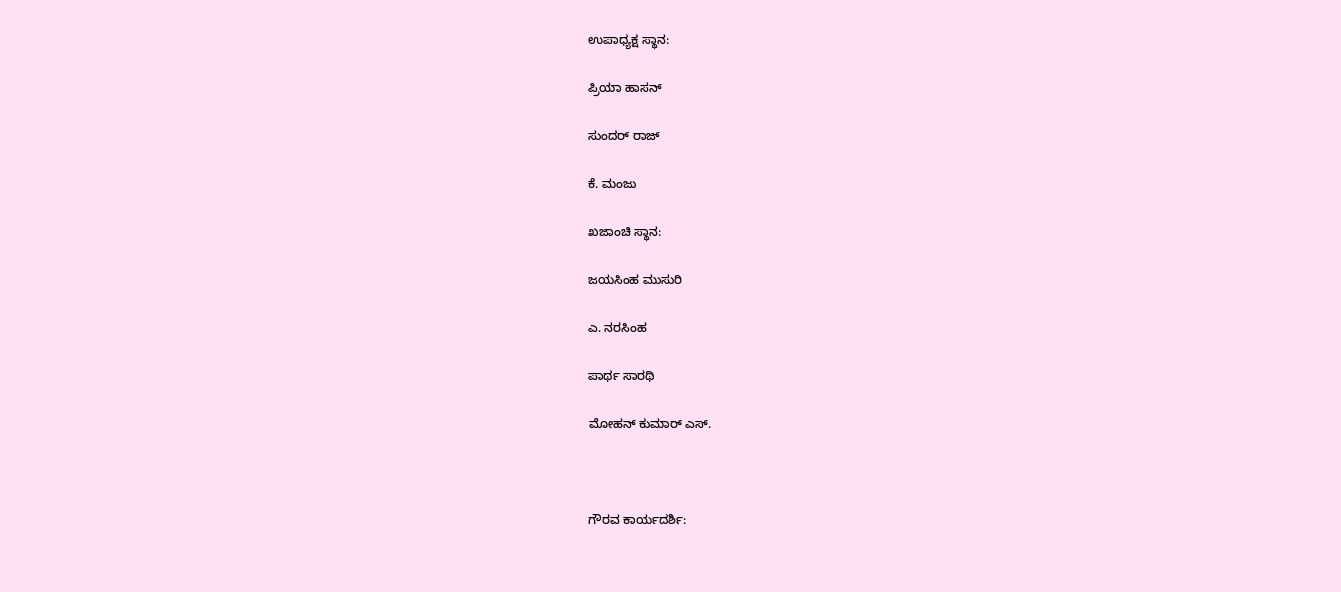ಉಪಾಧ್ಯಕ್ಷ ಸ್ಥಾನ:

ಪ್ರಿಯಾ ಹಾಸನ್

ಸುಂದರ್ ರಾಜ್

ಕೆ. ಮಂಜು

ಖಜಾಂಚಿ ಸ್ಥಾನ:

ಜಯಸಿಂಹ ಮುಸುರಿ

ಎ. ನರಸಿಂಹ

ಪಾರ್ಥ ಸಾರಥಿ

ಮೋಹನ್ ಕುಮಾರ್ ಎಸ್.



ಗೌರವ ಕಾರ್ಯದರ್ಶಿ: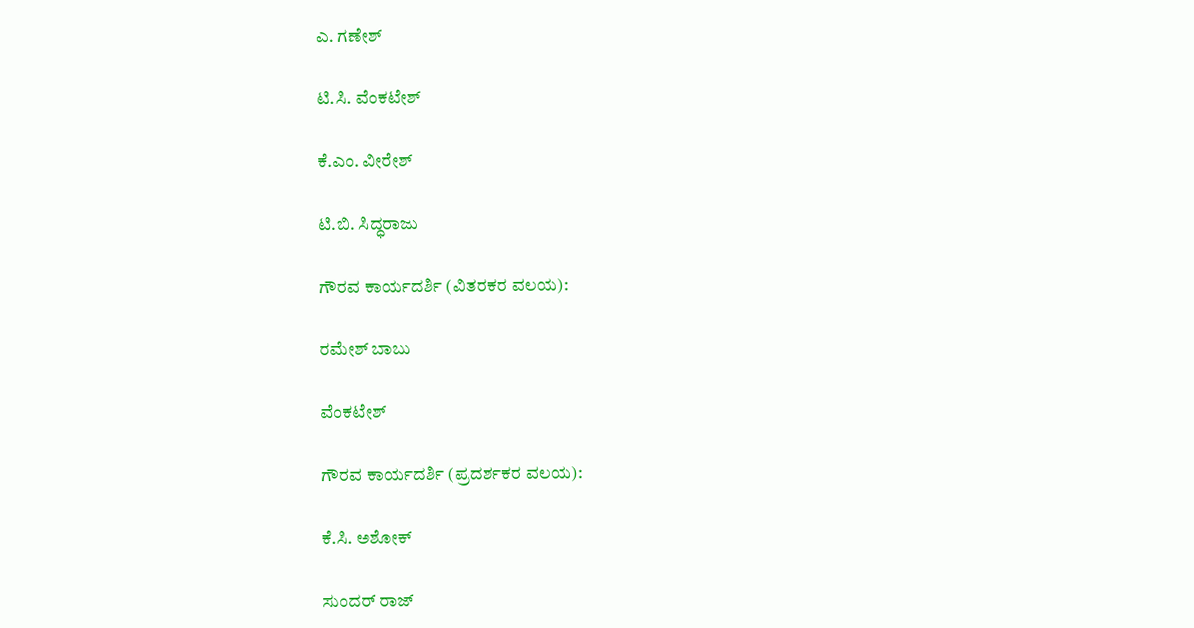ಎ. ಗಣೇಶ್

ಟಿ.ಸಿ. ವೆಂಕಟೇಶ್

ಕೆ.ಎಂ. ವೀರೇಶ್

ಟಿ.ಬಿ. ಸಿದ್ಧರಾಜು

ಗೌರವ ಕಾರ್ಯದರ್ಶಿ (ವಿತರಕರ ವಲಯ):

ರಮೇಶ್ ಬಾಬು

ವೆಂಕಟೇಶ್

ಗೌರವ ಕಾರ್ಯದರ್ಶಿ (ಪ್ರದರ್ಶಕರ ವಲಯ):

ಕೆ.ಸಿ. ಅಶೋಕ್

ಸುಂದರ್ ರಾಜ್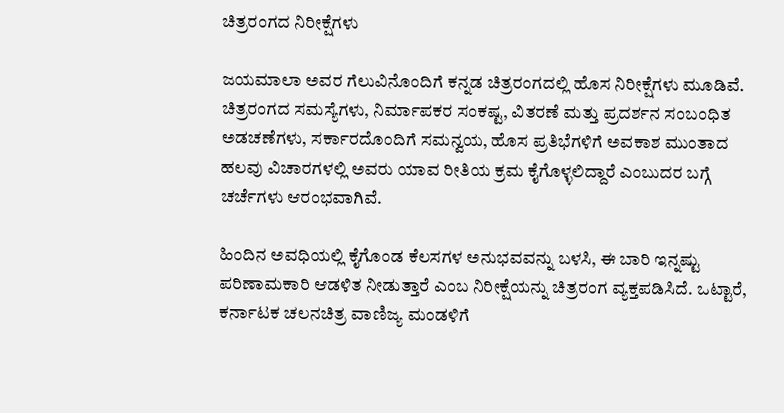ಚಿತ್ರರಂಗದ ನಿರೀಕ್ಷೆಗಳು

ಜಯಮಾಲಾ ಅವರ ಗೆಲುವಿನೊಂದಿಗೆ ಕನ್ನಡ ಚಿತ್ರರಂಗದಲ್ಲಿ ಹೊಸ ನಿರೀಕ್ಷೆಗಳು ಮೂಡಿವೆ. ಚಿತ್ರರಂಗದ ಸಮಸ್ಯೆಗಳು, ನಿರ್ಮಾಪಕರ ಸಂಕಷ್ಟ, ವಿತರಣೆ ಮತ್ತು ಪ್ರದರ್ಶನ ಸಂಬಂಧಿತ ಅಡಚಣೆಗಳು, ಸರ್ಕಾರದೊಂದಿಗೆ ಸಮನ್ವಯ, ಹೊಸ ಪ್ರತಿಭೆಗಳಿಗೆ ಅವಕಾಶ ಮುಂತಾದ ಹಲವು ವಿಚಾರಗಳಲ್ಲಿ ಅವರು ಯಾವ ರೀತಿಯ ಕ್ರಮ ಕೈಗೊಳ್ಳಲಿದ್ದಾರೆ ಎಂಬುದರ ಬಗ್ಗೆ ಚರ್ಚೆಗಳು ಆರಂಭವಾಗಿವೆ.

ಹಿಂದಿನ ಅವಧಿಯಲ್ಲಿ ಕೈಗೊಂಡ ಕೆಲಸಗಳ ಅನುಭವವನ್ನು ಬಳಸಿ, ಈ ಬಾರಿ ಇನ್ನಷ್ಟು ಪರಿಣಾಮಕಾರಿ ಆಡಳಿತ ನೀಡುತ್ತಾರೆ ಎಂಬ ನಿರೀಕ್ಷೆಯನ್ನು ಚಿತ್ರರಂಗ ವ್ಯಕ್ತಪಡಿಸಿದೆ. ಒಟ್ಟಾರೆ, ಕರ್ನಾಟಕ ಚಲನಚಿತ್ರ ವಾಣಿಜ್ಯ ಮಂಡಳಿಗೆ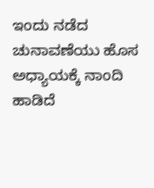ಇಂದು ನಡೆದ ಚುನಾವಣೆಯು ಹೊಸ ಅಧ್ಯಾಯಕ್ಕೆ ನಾಂದಿ ಹಾಡಿದೆ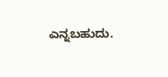ಎನ್ನಬಹುದು.